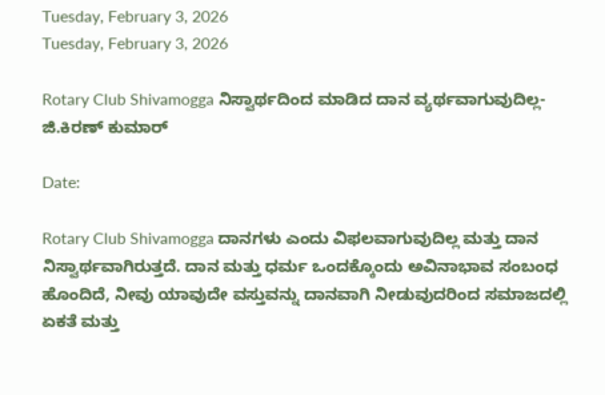Tuesday, February 3, 2026
Tuesday, February 3, 2026

Rotary Club Shivamogga ನಿಸ್ವಾರ್ಥದಿಂದ ಮಾಡಿದ ದಾನ ವ್ಯರ್ಥವಾಗುವುದಿಲ್ಲ- ಜಿ.ಕಿರಣ್ ಕುಮಾರ್

Date:

Rotary Club Shivamogga ದಾನಗಳು ಎಂದು ವಿಫಲವಾಗುವುದಿಲ್ಲ ಮತ್ತು ದಾನ ನಿಸ್ವಾರ್ಥವಾಗಿರುತ್ತದೆ. ದಾನ ಮತ್ತು ಧರ್ಮ ಒಂದಕ್ಕೊಂದು ಅವಿನಾಭಾವ ಸಂಬಂಧ ಹೊಂದಿದೆ, ನೀವು ಯಾವುದೇ ವಸ್ತುವನ್ನು ದಾನವಾಗಿ ನೀಡುವುದರಿಂದ ಸಮಾಜದಲ್ಲಿ ಏಕತೆ ಮತ್ತು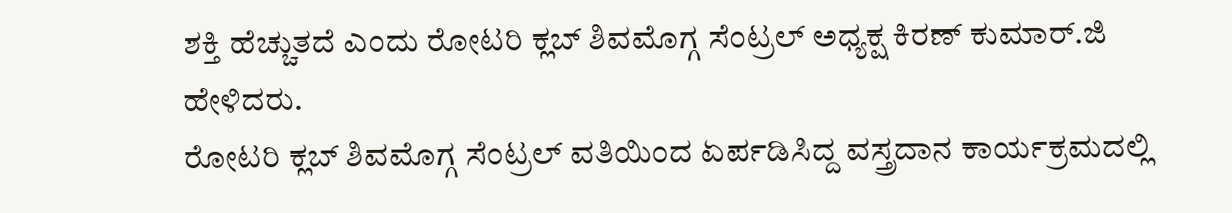ಶಕ್ತಿ ಹೆಚ್ಚುತದೆ ಎಂದು ರೋಟರಿ ಕ್ಲಬ್ ಶಿವಮೊಗ್ಗ ಸೆಂಟ್ರಲ್ ಅಧ್ಯಕ್ಷ ಕಿರಣ್ ಕುಮಾರ್.ಜಿ ಹೇಳಿದರು.
ರೋಟರಿ ಕ್ಲಬ್ ಶಿವಮೊಗ್ಗ ಸೆಂಟ್ರಲ್ ವತಿಯಿಂದ ಏರ್ಪಡಿಸಿದ್ದ ವಸ್ತ್ರದಾನ ಕಾರ್ಯಕ್ರಮದಲ್ಲಿ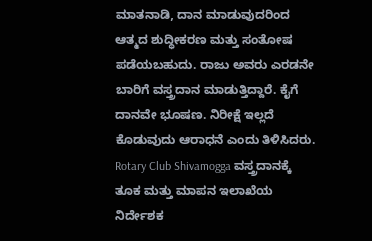ಮಾತನಾಡಿ, ದಾನ ಮಾಡುವುದರಿಂದ ಆತ್ಮದ ಶುದ್ಧೀಕರಣ ಮತ್ತು ಸಂತೋಷ ಪಡೆಯಬಹುದು. ರಾಜು ಅವರು ಎರಡನೇ ಬಾರಿಗೆ ವಸ್ತ್ರದಾನ ಮಾಡುತ್ತಿದ್ದಾರೆ. ಕೈಗೆ ದಾನವೇ ಭೂಷಣ. ನಿರೀಕ್ಷೆ ಇಲ್ಲದೆ ಕೊಡುವುದು ಆರಾಧನೆ ಎಂದು ತಿಳಿಸಿದರು.
Rotary Club Shivamogga ವಸ್ತ್ರದಾನಕ್ಕೆ ತೂಕ ಮತ್ತು ಮಾಪನ ಇಲಾಖೆಯ ನಿರ್ದೇಶಕ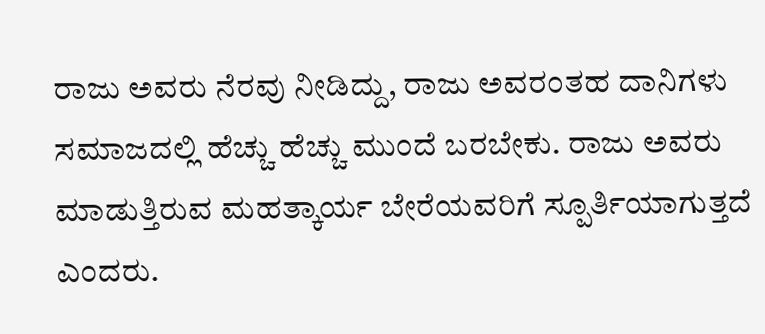ರಾಜು ಅವರು ನೆರವು ನೀಡಿದ್ದು, ರಾಜು ಅವರಂತಹ ದಾನಿಗಳು ಸಮಾಜದಲ್ಲಿ ಹೆಚ್ಚು ಹೆಚ್ಚು ಮುಂದೆ ಬರಬೇಕು. ರಾಜು ಅವರು ಮಾಡುತ್ತಿರುವ ಮಹತ್ಕಾರ್ಯ ಬೇರೆಯವರಿಗೆ ಸ್ಪೂರ್ತಿಯಾಗುತ್ತದೆ ಎಂದರು.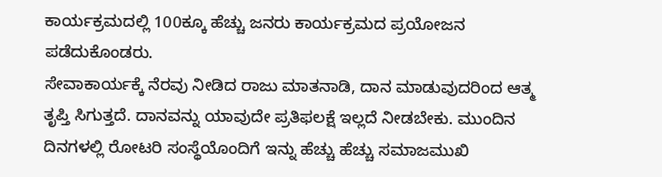ಕಾರ್ಯಕ್ರಮದಲ್ಲಿ 100ಕ್ಕೂ ಹೆಚ್ಚು ಜನರು ಕಾರ್ಯಕ್ರಮದ ಪ್ರಯೋಜನ ಪಡೆದುಕೊಂಡರು.
ಸೇವಾಕಾರ್ಯಕ್ಕೆ ನೆರವು ನೀಡಿದ ರಾಜು ಮಾತನಾಡಿ, ದಾನ ಮಾಡುವುದರಿಂದ ಆತ್ಮ ತೃಪ್ತಿ ಸಿಗುತ್ತದೆ. ದಾನವನ್ನು ಯಾವುದೇ ಪ್ರತಿಫಲಕ್ಷೆ ಇಲ್ಲದೆ ನೀಡಬೇಕು. ಮುಂದಿನ ದಿನಗಳಲ್ಲಿ ರೋಟರಿ ಸಂಸ್ಥೆಯೊಂದಿಗೆ ಇನ್ನು ಹೆಚ್ಚು ಹೆಚ್ಚು ಸಮಾಜಮುಖಿ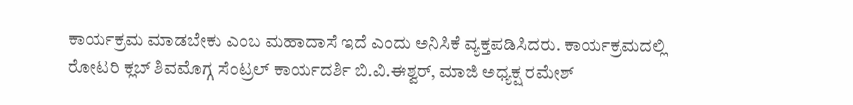ಕಾರ್ಯಕ್ರಮ ಮಾಡಬೇಕು ಎಂಬ ಮಹಾದಾಸೆ ಇದೆ ಎಂದು ಅನಿಸಿಕೆ ವ್ಯಕ್ತಪಡಿಸಿದರು. ಕಾರ್ಯಕ್ರಮದಲ್ಲಿ ರೋಟರಿ ಕ್ಲಬ್ ಶಿವಮೊಗ್ಗ ಸೆಂಟ್ರಲ್ ಕಾರ್ಯದರ್ಶಿ ಬಿ.ವಿ.ಈಶ್ವರ್, ಮಾಜಿ ಅಧ್ಯಕ್ಷ ರಮೇಶ್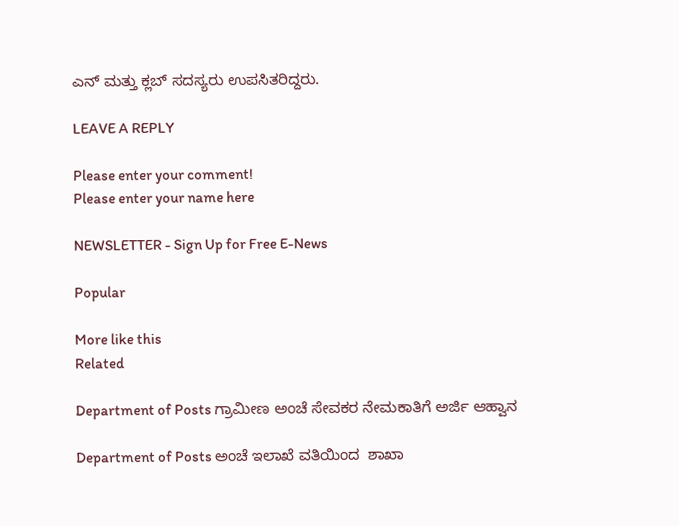ಎನ್ ಮತ್ತು ಕ್ಲಬ್ ಸದಸ್ಯರು ಉಪಸಿತರಿದ್ದರು.

LEAVE A REPLY

Please enter your comment!
Please enter your name here

NEWSLETTER - Sign Up for Free E-News

Popular

More like this
Related

Department of Posts ಗ್ರಾಮೀಣ ಅಂಚೆ ಸೇವಕರ ನೇಮಕಾತಿಗೆ ಅರ್ಜಿ ಆಹ್ವಾನ

Department of Posts ಅಂಚೆ ಇಲಾಖೆ ವತಿಯಿಂದ  ಶಾಖಾ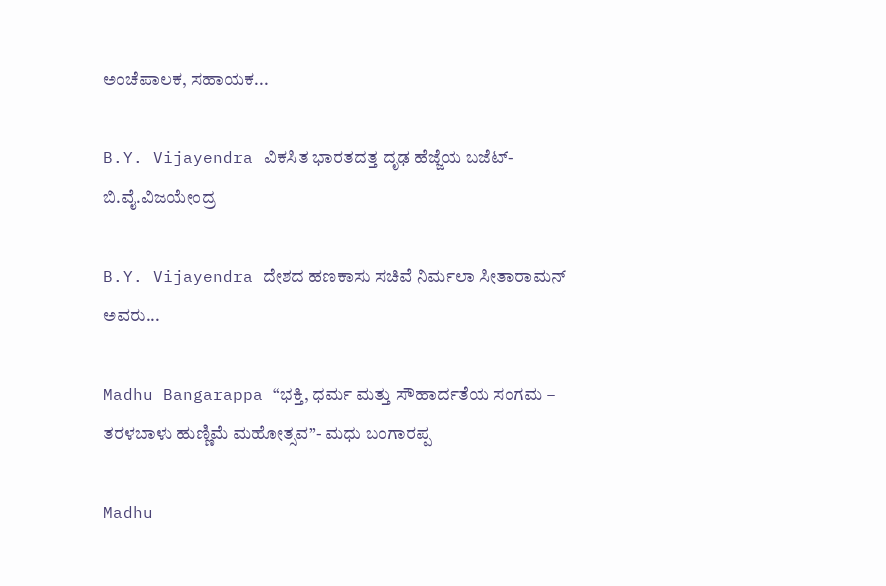ಅಂಚೆಪಾಲಕ, ಸಹಾಯಕ...

B.Y. Vijayendra ವಿಕಸಿತ ಭಾರತದತ್ತ ದೃಢ ಹೆಜ್ಜೆಯ ಬಜೆಟ್- ಬಿ.ವೈ.ವಿಜಯೇಂದ್ರ

B.Y. Vijayendra ದೇಶದ ಹಣಕಾಸು ಸಚಿವೆ ನಿರ್ಮಲಾ ಸೀತಾರಾಮನ್ ಅವರು...

Madhu Bangarappa “ಭಕ್ತಿ, ಧರ್ಮ ಮತ್ತು ಸೌಹಾರ್ದತೆಯ ಸಂಗಮ – ತರಳಬಾಳು ಹುಣ್ಣಿಮೆ ಮಹೋತ್ಸವ”- ಮಧು ಬಂಗಾರಪ್ಪ

Madhu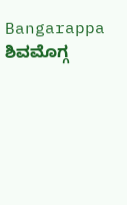Bangarappa ಶಿವಮೊಗ್ಗ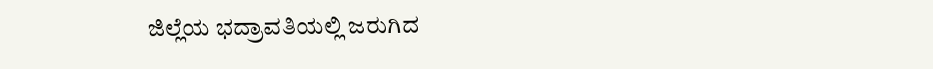ಜಿಲ್ಲೆಯ ಭದ್ರಾವತಿಯಲ್ಲಿ ಜರುಗಿದ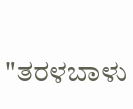"ತರಳಬಾಳು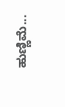ಹುಣ್ಣಿಮೆ...